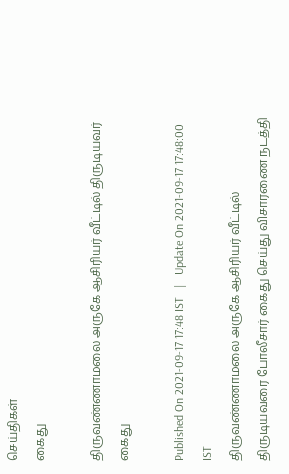செய்திகள்
கைது

திருவண்ணாமலை அருகே ஆசிரியர் வீட்டில் திருடியவர் கைது

Published On 2021-09-17 17:48 IST   |   Update On 2021-09-17 17:48:00 IST
திருவண்ணாமலை அருகே ஆசிரியர் வீட்டில் திருடியவரை போலீசார் கைது செய்து விசாரணை நடத்தி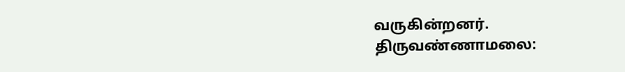வருகின்றனர்.
திருவண்ணாமலை: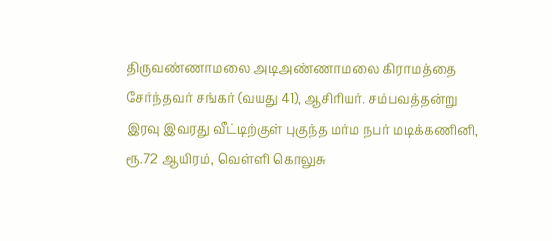திருவண்ணாமலை அடிஅண்ணாமலை கிராமத்தை சேர்ந்தவர் சங்கர் (வயது 41), ஆசிரியர். சம்பவத்தன்று இரவு இவரது வீட்டிற்குள் புகுந்த மர்ம நபர் மடிக்கணினி, ரூ.72 ஆயிரம், வெள்ளி கொலுசு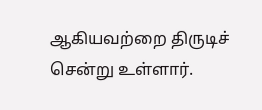ஆகியவற்றை திருடிச் சென்று உள்ளார்.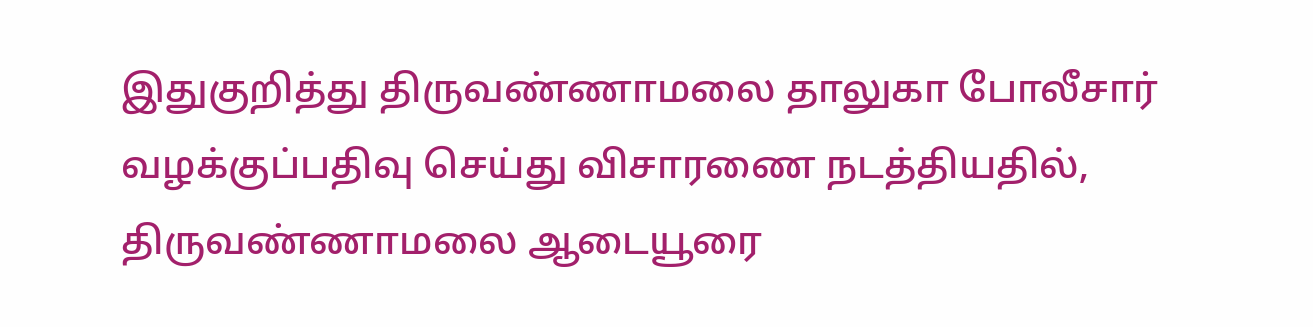இதுகுறித்து திருவண்ணாமலை தாலுகா போலீசார் வழக்குப்பதிவு செய்து விசாரணை நடத்தியதில், திருவண்ணாமலை ஆடையூரை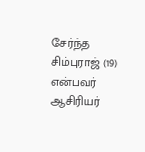சேர்ந்த சிம்புராஜ் (19) என்பவர் ஆசிரியர்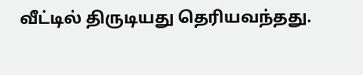வீட்டில் திருடியது தெரியவந்தது.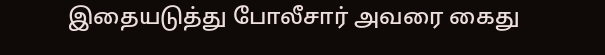இதையடுத்து போலீசார் அவரை கைது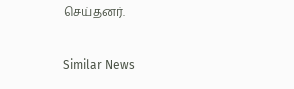செய்தனர்.

Similar News